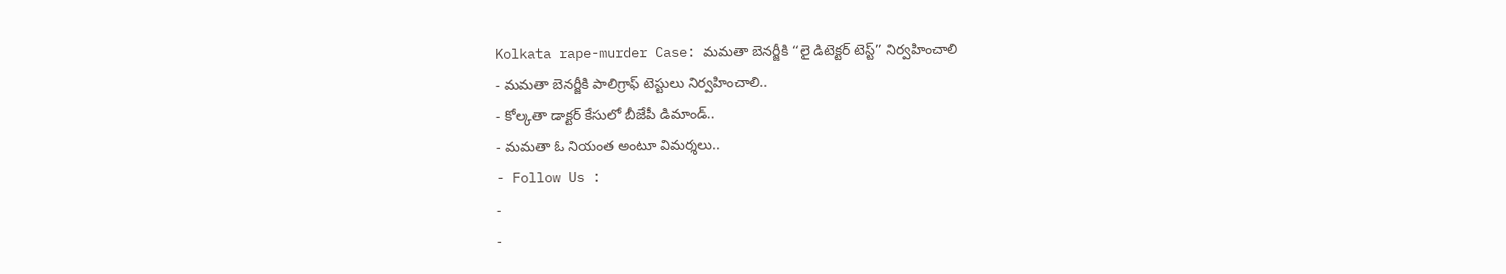Kolkata rape-murder Case: మమతా బెనర్జీకి ‘‘లై డిటెక్టర్ టెస్ట్’’ నిర్వహించాలి
- మమతా బెనర్జీకి పాలిగ్రాఫ్ టెస్టులు నిర్వహించాలి..
- కోల్కతా డాక్టర్ కేసులో బీజేపీ డిమాండ్..
- మమతా ఓ నియంత అంటూ విమర్శలు..
- Follow Us :
-
-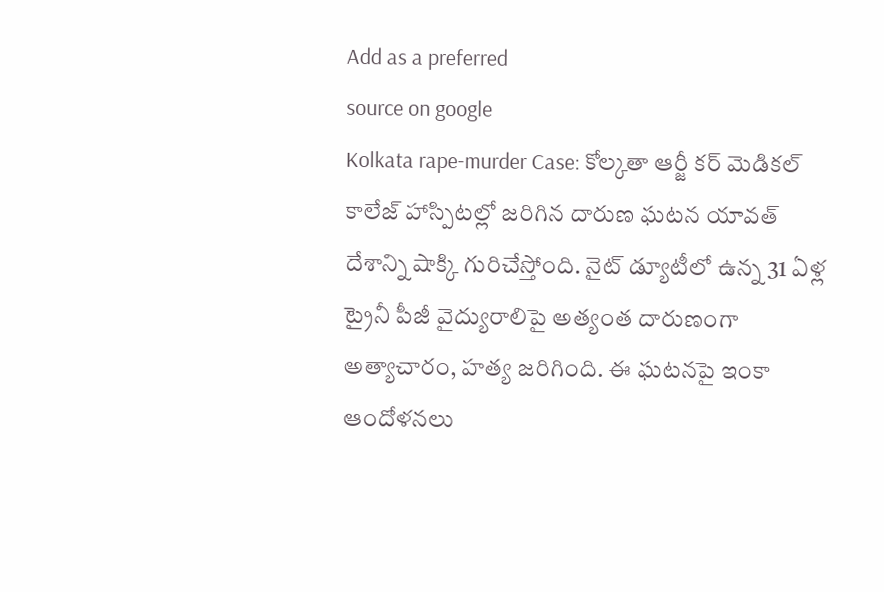Add as a preferred
source on google
Kolkata rape-murder Case: కోల్కతా ఆర్జీ కర్ మెడికల్ కాలేజ్ హాస్పిటల్లో జరిగిన దారుణ ఘటన యావత్ దేశాన్ని షాక్కి గురిచేస్తోంది. నైట్ డ్యూటీలో ఉన్న 31 ఏళ్ల ట్రైనీ పీజీ వైద్యురాలిపై అత్యంత దారుణంగా అత్యాచారం, హత్య జరిగింది. ఈ ఘటనపై ఇంకా ఆందోళనలు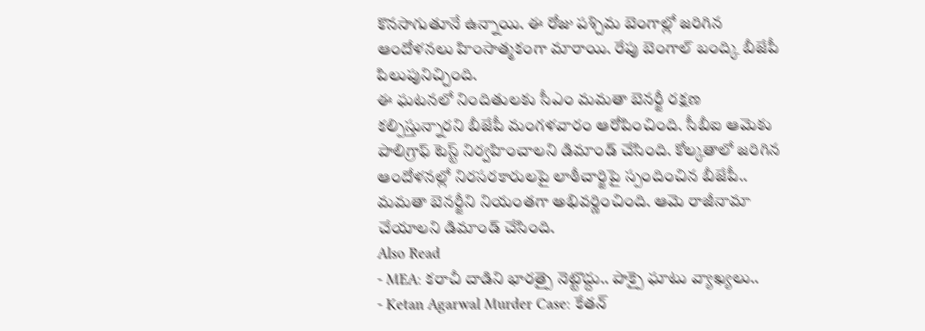కొనసాగుతూనే ఉన్నాయి. ఈ రోజు పశ్చిమ బెంగాల్లో జరిగిన ఆందోళనలు హింసాత్మకంగా మారాయి. రేపు బెంగాల్ బంద్కి బీజేపీ పిలుపునిచ్చింది.
ఈ ఘటనలో నిందితులకు సీఎం మమతా బెనర్జీ రక్షణ కల్పిస్తున్నారని బీజేపీ మంగళవారం ఆరోపించింది. సీబీఐ ఆమెకు పాలిగ్రాఫ్ టెస్ట్ నిర్వహించాలని డిమాండ్ చేసింది. కోల్కతాలో జరిగిన ఆందోళనల్లో నిరసరకారులపై లాఠీచార్జిపై స్పందించిన బీజేపీ.. మమతా బెనర్జీని నియంతగా అభివర్ణించింది. ఆమె రాజీనామా చేయాలని డిమాండ్ చేసింది.
Also Read
- MEA: కరాచీ దాడిని భారత్పై నెట్టొద్దు.. పాక్పై ఘాటు వ్యాఖ్యలు..
- Ketan Agarwal Murder Case: కేతన్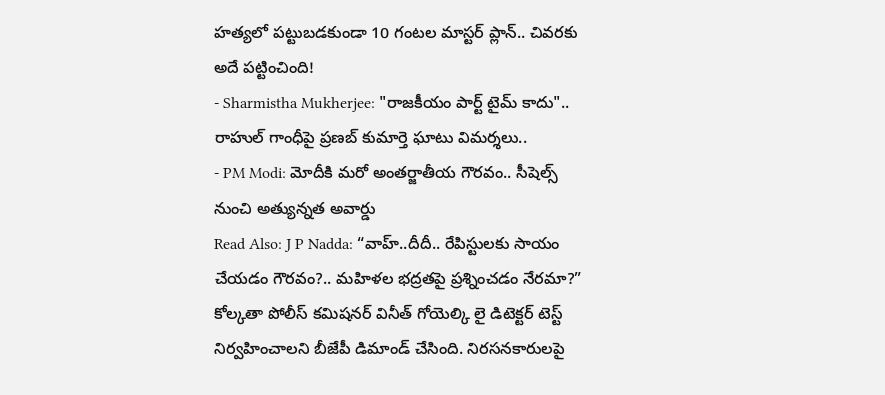హత్యలో పట్టుబడకుండా 10 గంటల మాస్టర్ ప్లాన్.. చివరకు అదే పట్టించింది!
- Sharmistha Mukherjee: "రాజకీయం పార్ట్ టైమ్ కాదు".. రాహుల్ గాంధీపై ప్రణబ్ కుమార్తె ఘాటు విమర్శలు..
- PM Modi: మోదీకి మరో అంతర్జాతీయ గౌరవం.. సీషెల్స్ నుంచి అత్యున్నత అవార్డు
Read Also: J P Nadda: “వాహ్..దీదీ.. రేపిస్టులకు సాయం చేయడం గౌరవం?.. మహిళల భద్రతపై ప్రశ్నించడం నేరమా?”
కోల్కతా పోలీస్ కమిషనర్ వినీత్ గోయెల్కి లై డిటెక్టర్ టెస్ట్ నిర్వహించాలని బీజేపీ డిమాండ్ చేసింది. నిరసనకారులపై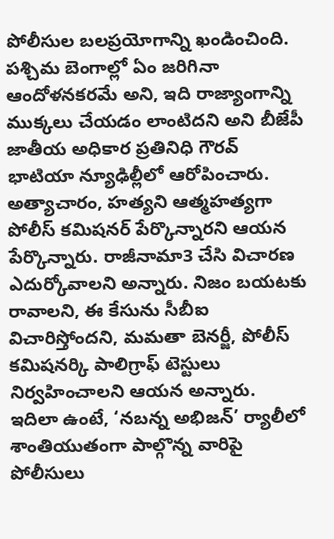పోలీసుల బలప్రయోగాన్ని ఖండించింది. పశ్చిమ బెంగాల్లో ఏం జరిగినా ఆందోళనకరమే అని, ఇది రాజ్యాంగాన్ని ముక్కలు చేయడం లాంటిదని అని బీజేపీ జాతీయ అధికార ప్రతినిధి గౌరవ్ భాటియా న్యూఢిల్లీలో ఆరోపించారు. అత్యాచారం, హత్యని ఆత్మహత్యగా పోలీస్ కమిషనర్ పేర్కొన్నారని ఆయన పేర్కొన్నారు. రాజీనామా3 చేసి విచారణ ఎదుర్కోవాలని అన్నారు. నిజం బయటకు రావాలని, ఈ కేసును సీబీఐ విచారిస్తోందని, మమతా బెనర్జీ, పోలీస్ కమిషనర్కి పాలిగ్రాఫ్ టెస్టులు నిర్వహించాలని ఆయన అన్నారు.
ఇదిలా ఉంటే, ‘నబన్న అభిజన్’ ర్యాలీలో శాంతియుతంగా పాల్గొన్న వారిపై పోలీసులు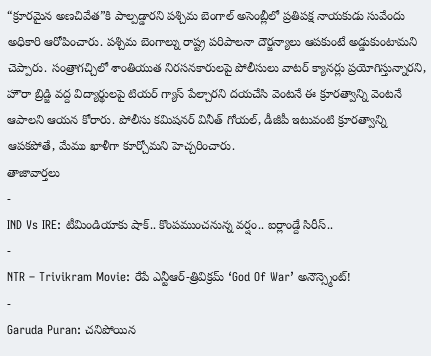“క్రూరమైన అణచివేత”కి పాల్పడ్డారని పశ్చిమ బెంగాల్ అసెంబ్లీలో ప్రతిపక్ష నాయకుడు సువేందు అధికారి ఆరోపించారు. పశ్చిమ బెంగాల్ను రాష్ట్ర పరిపాలనా దౌర్జన్యాలు ఆపకుంటే అడ్డుకుంటామని చెప్పారు. సంత్రాగచ్చిలో శాంతియుత నిరసనకారులపై పోలీసులు వాటర్ క్యానర్లు ప్రయోగిస్తున్నారని, హౌరా బ్రిడ్జి వద్ద విద్యార్థులపై టియర్ గ్యాస్ పేల్చారని దయచేసి వెంటనే ఈ క్రూరత్వాన్ని వెంటనే ఆపాలని ఆయన కోరారు. పోలీసు కమిషనర్ వినీత్ గోయల్, డీజీపీ ఇటువంటి క్రూరత్వాన్ని ఆపకపోతే, మేము ఖాళీగా కూర్చోమని హెచ్చరించారు.
తాజావార్తలు
-
IND Vs IRE: టీమిండియాకు షాక్.. కొంపముంచనున్న వర్షం.. ఐర్లాండ్దే సిరీస్..
-
NTR – Trivikram Movie: రేపే ఎన్టీఆర్-త్రివిక్రమ్ ‘God Of War’ అనౌన్స్మెంట్!
-
Garuda Puran: చనిపోయిన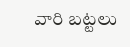వారి బట్టలు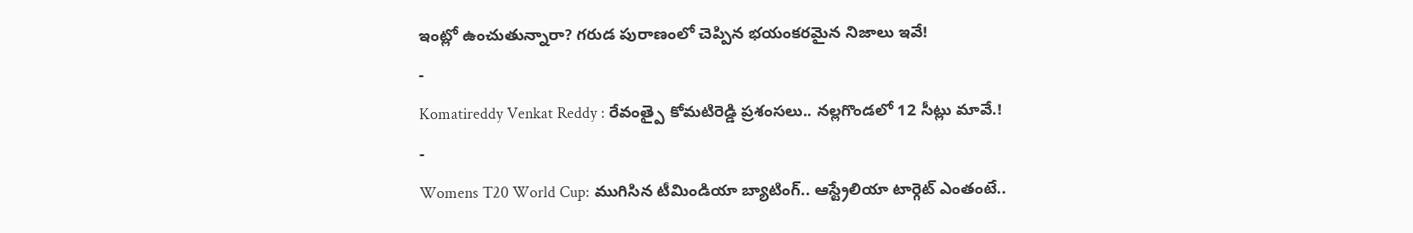ఇంట్లో ఉంచుతున్నారా? గరుడ పురాణంలో చెప్పిన భయంకరమైన నిజాలు ఇవే!
-
Komatireddy Venkat Reddy : రేవంత్పై కోమటిరెడ్డి ప్రశంసలు.. నల్లగొండలో 12 సీట్లు మావే.!
-
Womens T20 World Cup: ముగిసిన టీమిండియా బ్యాటింగ్.. ఆస్ట్రేలియా టార్గెట్ ఎంతంటే..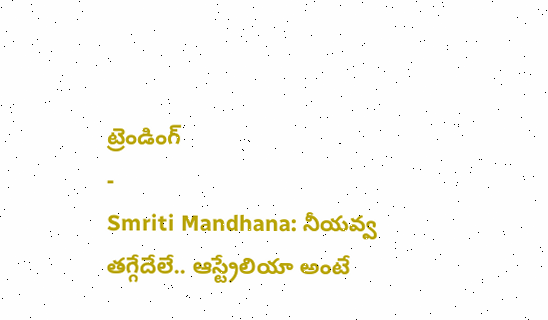ట్రెండింగ్
-
Smriti Mandhana: నీయవ్వ తగ్గేదేలే.. ఆస్ట్రేలియా అంటే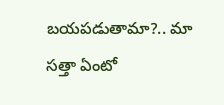బయపడుతామా?.. మా సత్తా ఏంటో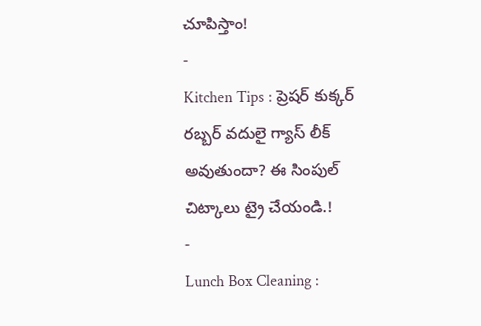చూపిస్తాం!
-
Kitchen Tips : ప్రెషర్ కుక్కర్ రబ్బర్ వదులై గ్యాస్ లీక్ అవుతుందా? ఈ సింపుల్ చిట్కాలు ట్రై చేయండి.!
-
Lunch Box Cleaning :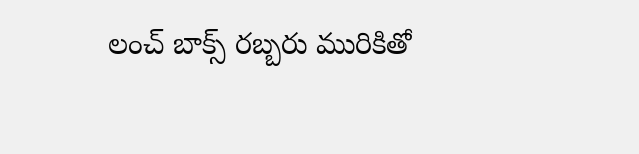లంచ్ బాక్స్ రబ్బరు మురికితో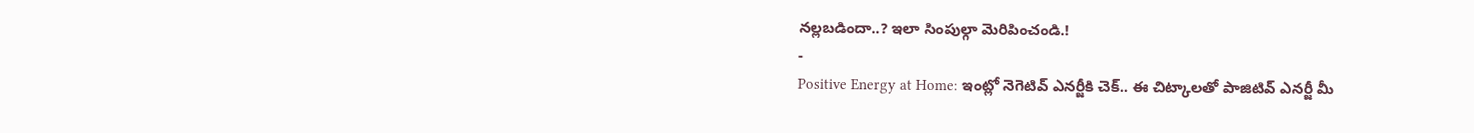నల్లబడిందా..? ఇలా సింపుల్గా మెరిపించండి.!
-
Positive Energy at Home: ఇంట్లో నెగెటివ్ ఎనర్జీకి చెక్.. ఈ చిట్కాలతో పాజిటివ్ ఎనర్జీ మీ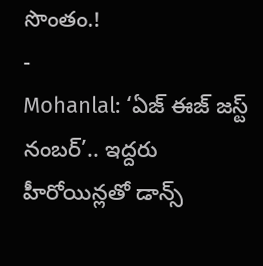సొంతం.!
-
Mohanlal: ‘ఏజ్ ఈజ్ జస్ట్ నంబర్’.. ఇద్దరు హీరోయిన్లతో డాన్స్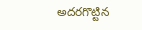అదరగొట్టిన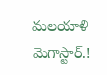మలయాళి మెగాస్టార్.!